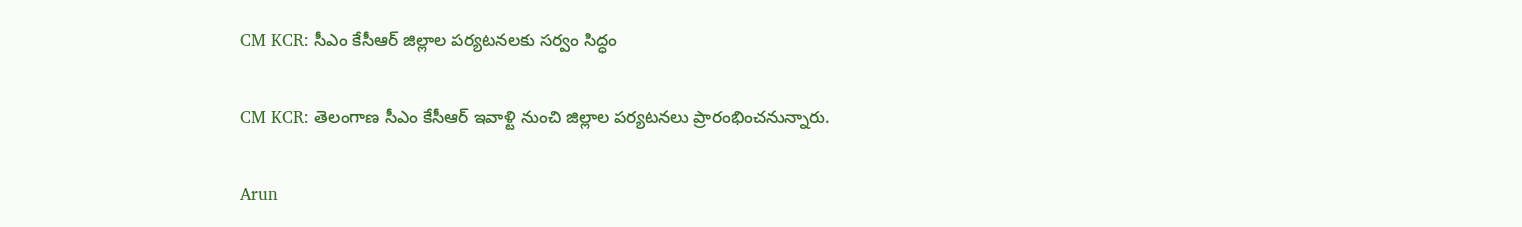CM KCR: సీఎం కేసీఆర్ జిల్లాల పర్యటనలకు సర్వం సిద్ధం

CM KCR: తెలంగాణ సీఎం కేసీఆర్ ఇవాళ్టి నుంచి జిల్లాల పర్యటనలు ప్రారంభించనున్నారు.

Arun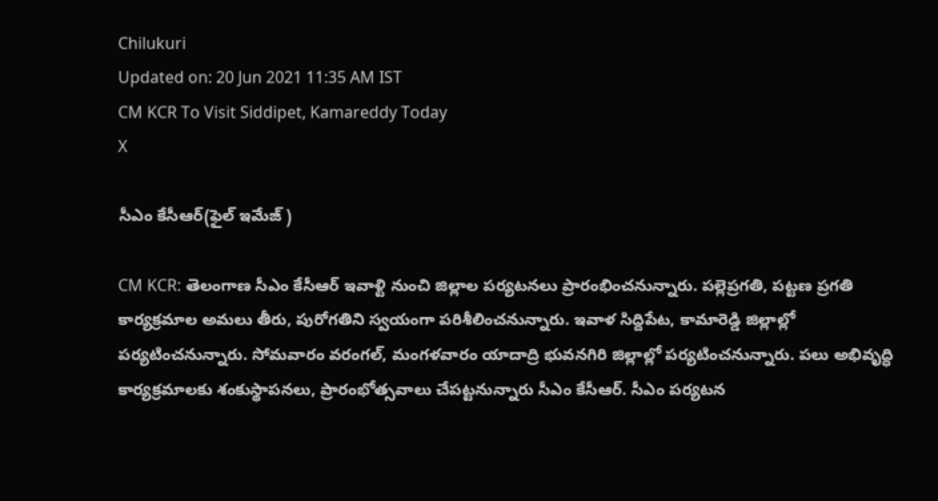Chilukuri
Updated on: 20 Jun 2021 11:35 AM IST
CM KCR To Visit Siddipet, Kamareddy Today
X

సీఎం కేసీఆర్(ఫైల్ ఇమేజ్ )

CM KCR: తెలంగాణ సీఎం కేసీఆర్ ఇవాళ్టి నుంచి జిల్లాల పర్యటనలు ప్రారంభించనున్నారు. పల్లెప్రగతి, పట్టణ ప్రగతి కార్యక్రమాల అమలు తీరు, పురోగతిని స్వయంగా పరిశీలించనున్నారు. ఇవాళ సిద్దిపేట, కామారెడ్డి జిల్లాల్లో పర్యటించనున్నారు. సోమవారం వరంగల్, మంగళవారం యాదాద్రి భువనగిరి జిల్లాల్లో పర్యటించనున్నారు. పలు అభివృద్ధి కార్యక్రమాలకు శంకుస్థాపనలు, ప్రారంభోత్సవాలు చేపట్టనున్నారు సీఎం కేసీఆర్. సీఎం పర్యటన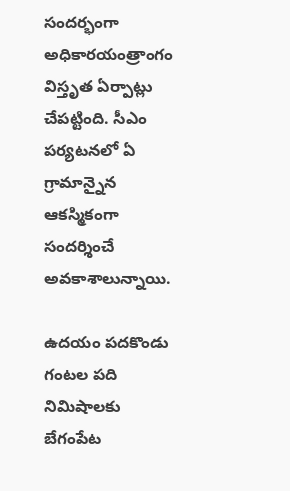సందర్భంగా అధికారయంత్రాంగం విస్తృత ఏర్పాట్లు చేపట్టింది. సీఎం పర్యటనలో ఏ గ్రామాన్నైన ఆకస్మికంగా సందర్శించే అవకాశాలున్నాయి.

ఉదయం పదకొండు గంటల పది నిమిషాలకు బేగంపేట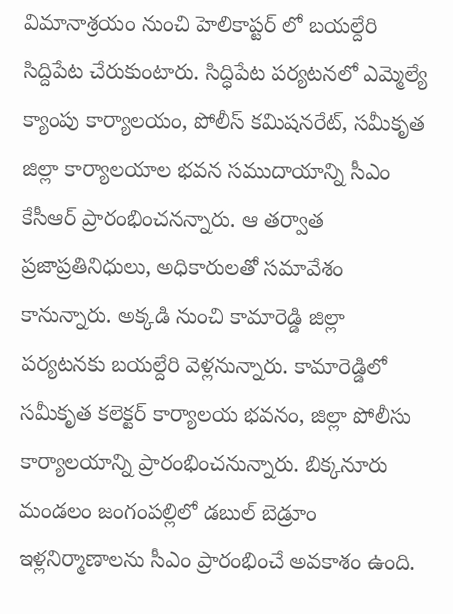విమానాశ్రయం నుంచి హెలికాప్టర్ లో బయల్దేరి సిద్దిపేట చేరుకుంటారు. సిద్ధిపేట పర్యటనలో ఎమ్మెల్యే క్యాంపు కార్యాలయం, పోలీస్ కమిషనరేట్, సమీకృత జిల్లా కార్యాలయాల భవన సముదాయాన్ని సీఎం కేసీఆర్ ప్రారంభించనన్నారు. ఆ తర్వాత ప్రజాప్రతినిధులు, అధికారులతో సమావేశం కానున్నారు. అక్కడి నుంచి కామారెడ్డి జిల్లా పర్యటనకు బయల్దేరి వెళ్లనున్నారు. కామారెడ్డిలో సమీకృత కలెక్టర్ కార్యాలయ భవనం, జిల్లా పోలీసు కార్యాలయాన్ని ప్రారంభించనున్నారు. బిక్కనూరు మండలం జంగంపల్లిలో డబుల్ బెడ్రూం ఇళ్లనిర్మాణాలను సీఎం ప్రారంభించే అవకాశం ఉంది.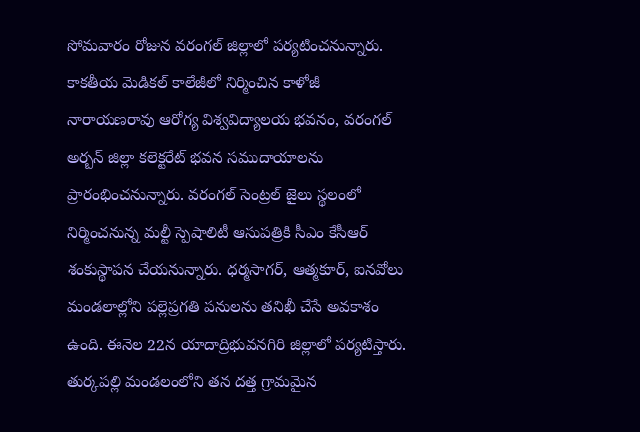సోమవారం రోజున వరంగల్‌ జిల్లాలో పర్యటించనున్నారు. కాకతీయ మెడికల్ కాలేజీలో నిర్మించిన కాళోజీ నారాయణరావు ఆరోగ్య విశ్వవిద్యాలయ భవనం, వరంగల్‌ అర్బన్‌ జిల్లా కలెక్టరేట్‌ భవన సముదాయాలను ప్రారంభించనున్నారు. వరంగల్‌ సెంట్రల్‌ జైలు స్థలంలో నిర్మించనున్న మల్టీ స్పెషాలిటీ ఆసుపత్రికి సీఎం కేసీఆర్ శంకుస్థాపన చేయనున్నారు. ధర్మసాగర్‌, ఆత్మకూర్‌, ఐనవోలు మండలాల్లోని పల్లెప్రగతి పనులను తనిఖీ చేసే అవకాశం ఉంది. ఈనెల 22న యాదాద్రిభువనగిరి జిల్లాలో పర్యటిస్తారు. తుర్కపల్లి మండలంలోని తన దత్త గ్రామమైన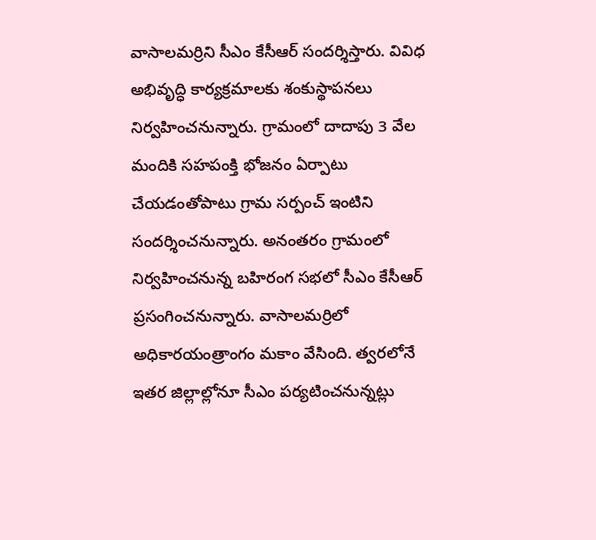వాసాలమర్రిని సీఎం కేసీఆర్ సందర్శిస్తారు. వివిధ అభివృద్ధి కార్యక్రమాలకు శంకుస్థాపనలు నిర్వహించనున్నారు. గ్రామంలో దాదాపు 3 వేల మందికి సహపంక్తి భోజనం ఏర్పాటు చేయడంతోపాటు గ్రామ సర్పంచ్‌ ఇంటిని సందర్శించనున్నారు. అనంతరం గ్రామంలో నిర్వహించనున్న బహిరంగ సభలో సీఎం కేసీఆర్ ప్రసంగించనున్నారు. వాసాలమర్రిలో అధికారయంత్రాంగం మకాం వేసింది. త్వరలోనే ఇతర జిల్లాల్లోనూ సీఎం పర్యటించనున్నట్లు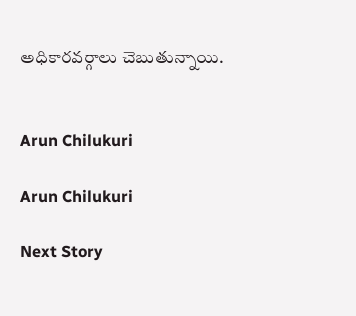అధికారవర్గాలు చెబుతున్నాయి.


Arun Chilukuri

Arun Chilukuri

Next Story